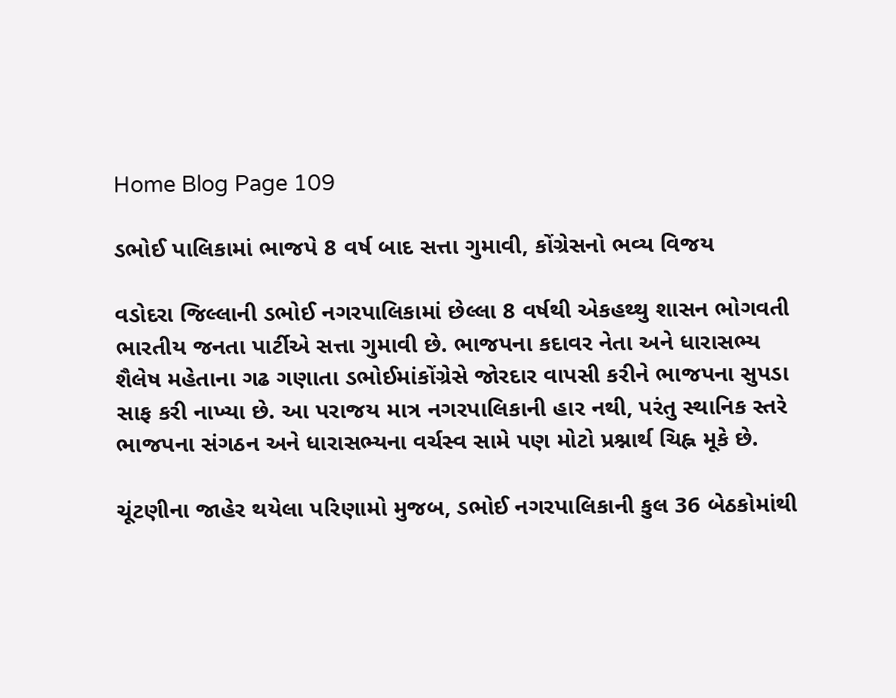Home Blog Page 109

ડભોઈ પાલિકામાં ભાજપે 8 વર્ષ બાદ સત્તા ગુમાવી, કોંગ્રેસનો ભવ્ય વિજય

વડોદરા જિલ્લાની ડભોઈ નગરપાલિકામાં છેલ્લા 8 વર્ષથી એકહથ્થુ શાસન ભોગવતી ભારતીય જનતા પાર્ટીએ સત્તા ગુમાવી છે. ભાજપના કદાવર નેતા અને ધારાસભ્ય શૈલેષ મહેતાના ગઢ ગણાતા ડભોઈમાંકોંગ્રેસે જોરદાર વાપસી કરીને ભાજપના સુપડા સાફ કરી નાખ્યા છે. આ પરાજય માત્ર નગરપાલિકાની હાર નથી, પરંતુ સ્થાનિક સ્તરે ભાજપના સંગઠન અને ધારાસભ્યના વર્ચસ્વ સામે પણ મોટો પ્રશ્નાર્થ ચિહ્ન મૂકે છે.

ચૂંટણીના જાહેર થયેલા પરિણામો મુજબ, ડભોઈ નગરપાલિકાની કુલ 36 બેઠકોમાંથી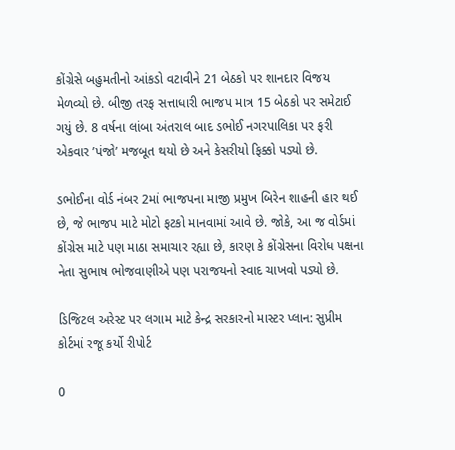કોંગ્રેસે બહુમતીનો આંકડો વટાવીને 21 બેઠકો પર શાનદાર વિજય મેળવ્યો છે. બીજી તરફ સત્તાધારી ભાજપ માત્ર 15 બેઠકો પર સમેટાઈ ગયું છે. 8 વર્ષના લાંબા અંતરાલ બાદ ડભોઈ નગરપાલિકા પર ફરી એકવાર ’પંજો’ મજબૂત થયો છે અને કેસરીયો ફિક્કો પડ્યો છે.

ડભોઈના વોર્ડ નંબર 2માં ભાજપના માજી પ્રમુખ બિરેન શાહની હાર થઈ છે, જે ભાજપ માટે મોટો ફટકો માનવામાં આવે છે. જોકે, આ જ વોર્ડમાં કોંગ્રેસ માટે પણ માઠા સમાચાર રહ્યા છે, કારણ કે કોંગ્રેસના વિરોધ પક્ષના નેતા સુભાષ ભોજવાણીએ પણ પરાજયનો સ્વાદ ચાખવો પડ્યો છે.

ડિજિટલ અરેસ્ટ પર લગામ માટે કેન્દ્ર સરકારનો માસ્ટર પ્લાન: સુપ્રીમ કોર્ટમાં રજૂ કર્યો રીપોર્ટ

0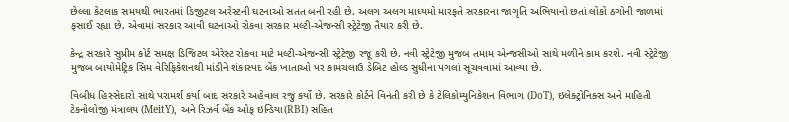છેલ્લા કેટલાક સમયથી ભારતમાં ડિજીટલ અરેસ્ટની ઘટનાઓ સતત બની રહી છે. અલગ અલગ માધ્યમો મારફતે સરકારના જાગૃતિ અભિયાનો છતાં લોકો ઠગોની જાળમાં ફસાઈ રહ્યા છે. એવામાં સરકાર આવી ઘટનાઓ રોકવા સરકાર મલ્ટી-એજન્સી સ્ટ્રેટેજી તૈયાર કરી છે.

કેન્દ્ર સરકારે સુપ્રીમ કોર્ટ સમક્ષ ડિજિટલ એરેસ્ટ રોકવા માટે મલ્ટી-એજન્સી સ્ટ્રેટેજી રજૂ કરી છે. નવી સ્ટ્રેટેજી મુજબ તમામ એન્જસીઓ સાથે મળીને કામ કરશે. નવી સ્ટ્રેટેજી મુજબ બાયોમેટ્રિક સિમ વેરિફિકેશનથી માંડીને શંકાસ્પદ બેંક ખાતાઓ પર કામચલાઉ ડેબિટ હોલ્ડ સુધીના પગલાં સૂચવવામાં આવ્યા છે.

વિબીધ હિસ્સેદારો સાથે પરામર્શ કર્યા બાદ સરકારે અહેવાલ રજુ કર્યો છે. સરકારે કોર્ટને વિનંતી કરી છે કે ટેલિકોમ્યુનિકેશન વિભાગ (DoT), ઇલેક્ટ્રોનિક્સ અને માહિતી ટેકનોલોજી મંત્રાલય (MeitY), અને રિઝર્વ બેંક ઓફ ઇન્ડિયા(RBI) સહિત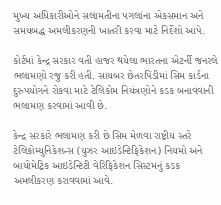મુખ્ય અધિકારીઓને સલામતીના પગલાંના એકસમાન અને સમયબદ્ધ અમલીકરણની ખાતરી કરવા માટે નિર્દેશો આપે.

કોર્ટમાં કેન્દ્ર સરકાર વતી હાજર થયેલા ભારતના એટર્ની જનરલે ભલામણો રજુ કરી હતી. સાયબર છેતરપિંડીમાં સિમ કાર્ડના દુરુપયોગને રોકવા માટે ટેલિકોમ નિયંત્રણોને કડક બનાવવાની ભલામણ કરવામાં આવી છે.

કેન્દ્ર સરકારે ભલામણ કરી છે સિમ મેળવા રાષ્ટ્રીય સ્તરે ટેલિકોમ્યુનિકેશન્સ (યુઝર આઇડેન્ટિફિકેશન) નિયમો અને બાયોમેટ્રિક આઇડેન્ટિટી વેરિફિકેશન સિસ્ટમનું કડક અમલીકરણ કરાવવામાં આવે.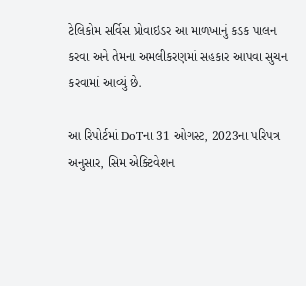ટેલિકોમ સર્વિસ પ્રોવાઇડર આ માળખાનું કડક પાલન કરવા અને તેમના અમલીકરણમાં સહકાર આપવા સુચન કરવામાં આવ્યું છે.

આ રિપોર્ટમાં DoTના 31 ઓગસ્ટ, 2023ના પરિપત્ર અનુસાર, સિમ એક્ટિવેશન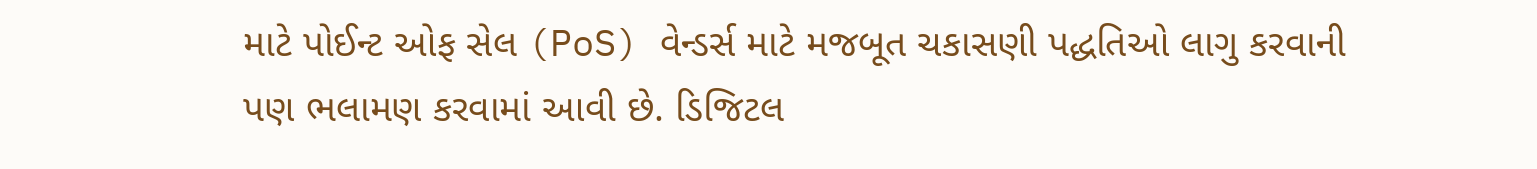માટે પોઈન્ટ ઓફ સેલ (PoS) વેન્ડર્સ માટે મજબૂત ચકાસણી પદ્ધતિઓ લાગુ કરવાની પણ ભલામણ કરવામાં આવી છે. ડિજિટલ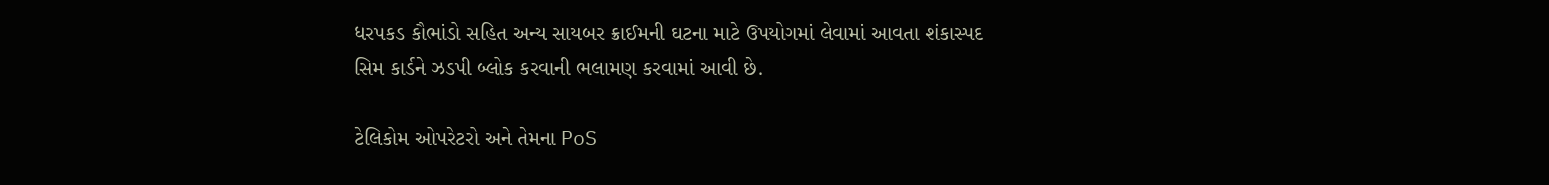ધરપકડ કૌભાંડો સહિત અન્ય સાયબર ક્રાઈમની ઘટના માટે ઉપયોગમાં લેવામાં આવતા શંકાસ્પદ સિમ કાર્ડને ઝડપી બ્લોક કરવાની ભલામણ કરવામાં આવી છે.

ટેલિકોમ ઓપરેટરો અને તેમના PoS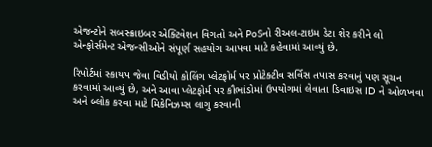એજન્ટોને સબસ્ક્રાઇબર એક્ટિવેશન વિગતો અને PoSનો રીઅલ-ટાઇમ ડેટા શેર કરીને લો એન્ફોર્સમેન્ટ એજન્સીઓને સંપૂર્ણ સહયોગ આપવા માટે કહેવામાં આવ્યું છે.

રિપોર્ટમાં સ્કાયપ જેવા વિડીયો કોલિંગ પ્લેટફોર્મ પર પ્રોટેક્ટીવ સર્વિસ તપાસ કરવાનું પણ સૂચન કરવામાં આવ્યું છે, અને આવા પ્લેટફોર્મ પર કૌભાંડોમાં ઉપયોગમાં લેવાતા ડિવાઇસ ID ને ઓળખવા અને બ્લોક કરવા માટે મિકેનિઝમ્સ લાગુ કરવાની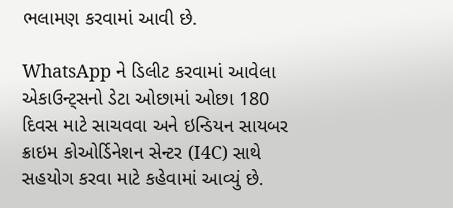ભલામણ કરવામાં આવી છે.

WhatsApp ને ડિલીટ કરવામાં આવેલા એકાઉન્ટ્સનો ડેટા ઓછામાં ઓછા 180 દિવસ માટે સાચવવા અને ઇન્ડિયન સાયબર ક્રાઇમ કોઓર્ડિનેશન સેન્ટર (I4C) સાથે સહયોગ કરવા માટે કહેવામાં આવ્યું છે.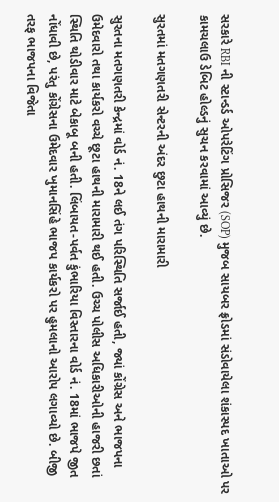સરકારે RBI ની સ્ટાન્ડર્ડ ઓપરેટિંગ પ્રોસિજર (SOP) મુજબ સાયબર ફ્રોડમાં સંડોવાયેલા શંકાસ્પદ ખાતાઓ પર કામચલાઉ ડેબિટ હોલ્ડનું સુચન કરવામાં આવ્યું છે.

સુરતમાં મતગણતરી સેન્ટરની અંદર છુટા હાથની મારામારી

સુરતના મતગણતરી કેન્દ્રમાં વોર્ડ નં. 18ને લઈ તંગ પરિસ્થિતિ સર્જાઈ હતી, જ્યાં કોંગ્રેસ અને ભાજપના ઉમેદવારો તથા કાર્યકરો વચ્ચે છૂટા હાથની મારામારી થઈ હતી. ઉચ્ચ પોલીસ અધિકારીઓની હાજરી છતાં સ્થિતિ થોડીવાર માટે બેકાબૂ બની હતી. લિંબાયત-પર્વત કુંભારિયા વિસ્તારના વોર્ડ નં. 18માં ભાજપે જીત નોંધાવી છે, પરંતુ કોંગ્રેસના ઉમેદવાર ખુમાનસિંહે ભાજપ કાર્યકરો પર હુમલાનો આરોપ લગાવ્યો છે. બીજી તરફ ભાજપના વિજેતા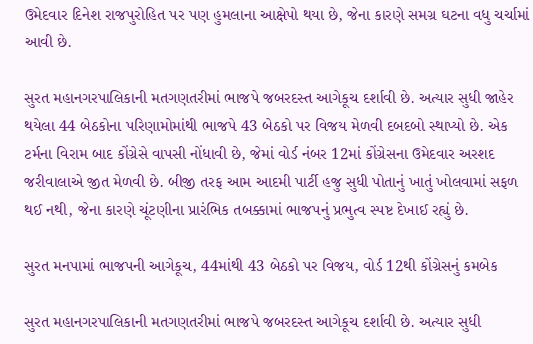ઉમેદવાર દિનેશ રાજપુરોહિત પર પણ હુમલાના આક્ષેપો થયા છે, જેના કારણે સમગ્ર ઘટના વધુ ચર્ચામાં આવી છે.

સુરત મહાનગરપાલિકાની મતગણતરીમાં ભાજપે જબરદસ્ત આગેકૂચ દર્શાવી છે. અત્યાર સુધી જાહેર થયેલા 44 બેઠકોના પરિણામોમાંથી ભાજપે 43 બેઠકો પર વિજય મેળવી દબદબો સ્થાપ્યો છે. એક ટર્મના વિરામ બાદ કોંગ્રેસે વાપસી નોંધાવી છે, જેમાં વોર્ડ નંબર 12માં કોંગ્રેસના ઉમેદવાર અરશદ જરીવાલાએ જીત મેળવી છે. બીજી તરફ આમ આદમી પાર્ટી હજુ સુધી પોતાનું ખાતું ખોલવામાં સફળ થઈ નથી, જેના કારણે ચૂંટણીના પ્રારંભિક તબક્કામાં ભાજપનું પ્રભુત્વ સ્પષ્ટ દેખાઈ રહ્યું છે.

સુરત મનપામાં ભાજપની આગેકૂચ, 44માંથી 43 બેઠકો પર વિજય, વોર્ડ 12થી કોંગ્રેસનું કમબેક

સુરત મહાનગરપાલિકાની મતગણતરીમાં ભાજપે જબરદસ્ત આગેકૂચ દર્શાવી છે. અત્યાર સુધી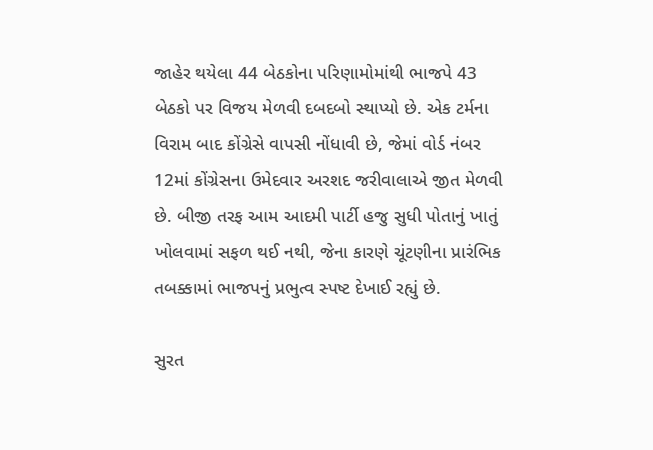જાહેર થયેલા 44 બેઠકોના પરિણામોમાંથી ભાજપે 43 બેઠકો પર વિજય મેળવી દબદબો સ્થાપ્યો છે. એક ટર્મના વિરામ બાદ કોંગ્રેસે વાપસી નોંધાવી છે, જેમાં વોર્ડ નંબર 12માં કોંગ્રેસના ઉમેદવાર અરશદ જરીવાલાએ જીત મેળવી છે. બીજી તરફ આમ આદમી પાર્ટી હજુ સુધી પોતાનું ખાતું ખોલવામાં સફળ થઈ નથી, જેના કારણે ચૂંટણીના પ્રારંભિક તબક્કામાં ભાજપનું પ્રભુત્વ સ્પષ્ટ દેખાઈ રહ્યું છે.

સુરત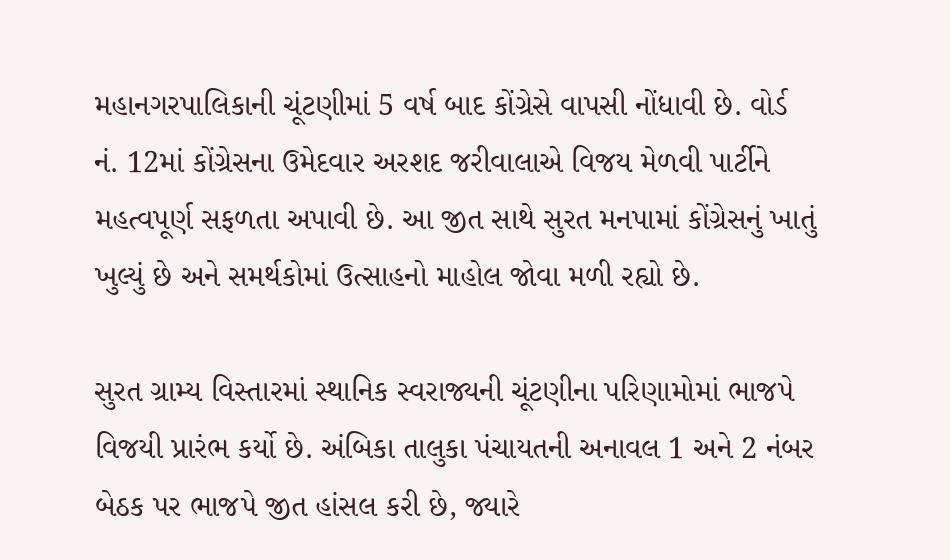મહાનગરપાલિકાની ચૂંટણીમાં 5 વર્ષ બાદ કોંગ્રેસે વાપસી નોંધાવી છે. વોર્ડ નં. 12માં કોંગ્રેસના ઉમેદવાર અરશદ જરીવાલાએ વિજય મેળવી પાર્ટીને મહત્વપૂર્ણ સફળતા અપાવી છે. આ જીત સાથે સુરત મનપામાં કોંગ્રેસનું ખાતું ખુલ્યું છે અને સમર્થકોમાં ઉત્સાહનો માહોલ જોવા મળી રહ્યો છે.

સુરત ગ્રામ્ય વિસ્તારમાં સ્થાનિક સ્વરાજ્યની ચૂંટણીના પરિણામોમાં ભાજપે વિજયી પ્રારંભ કર્યો છે. અંબિકા તાલુકા પંચાયતની અનાવલ 1 અને 2 નંબર બેઠક પર ભાજપે જીત હાંસલ કરી છે, જ્યારે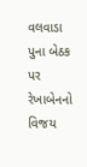વલવાડા પુના બેઠક પર રેખાબેનનો વિજય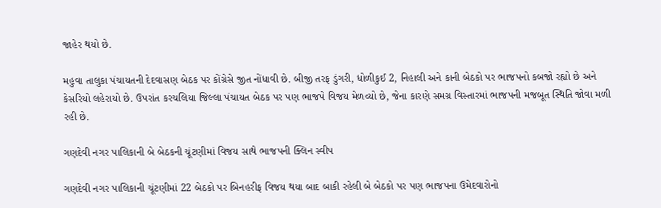જાહેર થયો છે.

મહુવા તાલુકા પંચાયતની દેદવાસણ બેઠક પર કોંગ્રેસે જીત નોંધાવી છે. બીજી તરફ ડુંગરી, ધોળીકુઈ 2, નિહાલી અને કાની બેઠકો પર ભાજપનો કબજો રહ્યો છે અને કેસરિયો લહેરાયો છે. ઉપરાંત કરચલિયા જિલ્લા પંચાયત બેઠક પર પણ ભાજપે વિજય મેળવ્યો છે, જેના કારણે સમગ્ર વિસ્તારમાં ભાજપની મજબૂત સ્થિતિ જોવા મળી રહી છે.

ગણદેવી નગર પાલિકાની બે બેઠકની ચૂંટણીમાં વિજય સાથે ભાજપની ક્લિન સ્વીપ

ગણદેવી નગર પાલિકાની ચૂંટણીમાં 22 બેઠકો પર બિનહરીફ વિજય થયા બાદ બાકી રહેલી બે બેઠકો પર પણ ભાજપના ઉમેદવારોનો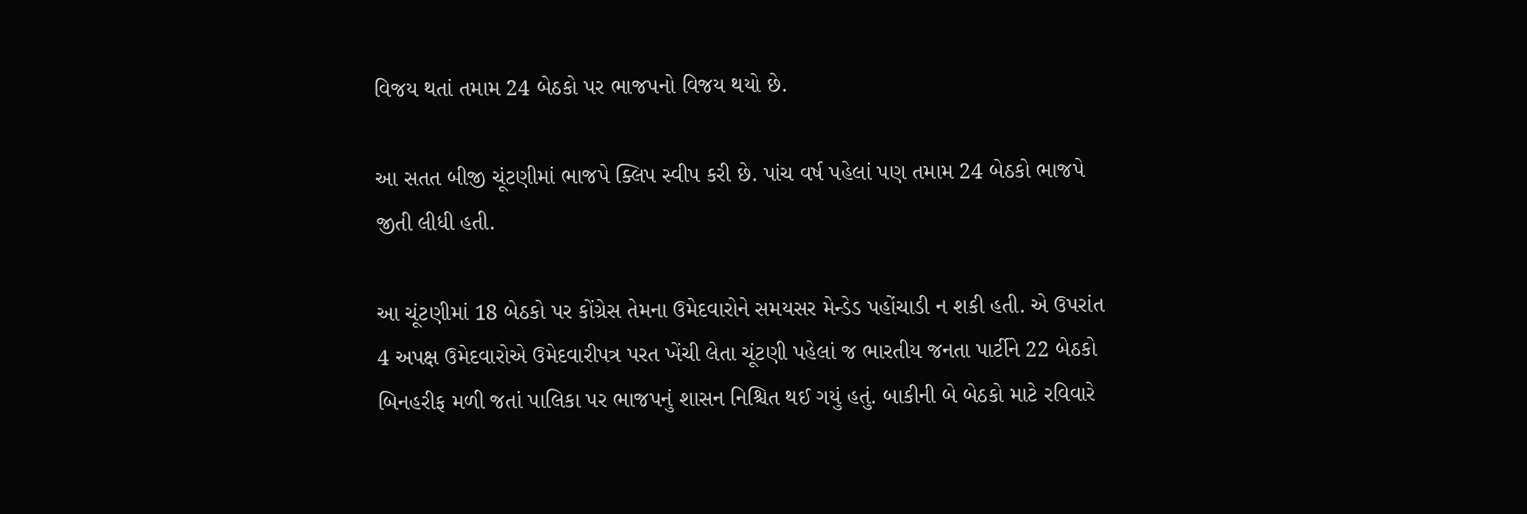વિજય થતાં તમામ 24 બેઠકો પર ભાજપનો વિજય થયો છે.

આ સતત બીજી ચૂંટણીમાં ભાજપે ક્લિપ સ્વીપ કરી છે. પાંચ વર્ષ પહેલાં પણ તમામ 24 બેઠકો ભાજપે જીતી લીધી હતી.

આ ચૂંટણીમાં 18 બેઠકો પર કોંગ્રેસ તેમના ઉમેદવારોને સમયસર મેન્ડેડ પહોંચાડી ન શકી હતી. એ ઉપરાંત 4 અપક્ષ ઉમેદવારોએ ઉમેદવારીપત્ર પરત ખેંચી લેતા ચૂંટણી પહેલાં જ ભારતીય જનતા પાર્ટીને 22 બેઠકો બિનહરીફ મળી જતાં પાલિકા પર ભાજપનું શાસન નિશ્ચિત થઈ ગયું હતું. બાકીની બે બેઠકો માટે રવિવારે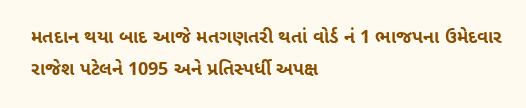મતદાન થયા બાદ આજે મતગણતરી થતાં વોર્ડ નં 1 ભાજપના ઉમેદવાર રાજેશ પટેલને 1095 અને પ્રતિસ્પર્ધી અપક્ષ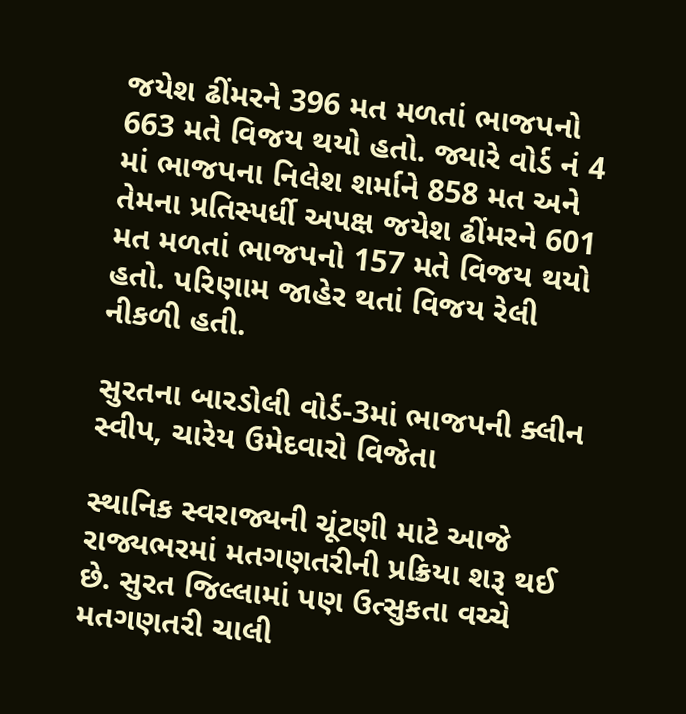જયેશ ઢીંમરને 396 મત મળતાં ભાજપનો 663 મતે વિજય થયો હતો. જ્યારે વોર્ડ નં 4 માં ભાજપના નિલેશ શર્માને 858 મત અને તેમના પ્રતિસ્પર્ધી અપક્ષ જયેશ ઢીંમરને 601 મત મળતાં ભાજપનો 157 મતે વિજય થયો હતો. પરિણામ જાહેર થતાં વિજય રેલી નીકળી હતી.

સુરતના બારડોલી વોર્ડ-3માં ભાજપની ક્લીન સ્વીપ, ચારેય ઉમેદવારો વિજેતા

સ્થાનિક સ્વરાજ્યની ચૂંટણી માટે આજે રાજ્યભરમાં મતગણતરીની પ્રક્રિયા શરૂ થઈ છે. સુરત જિલ્લામાં પણ ઉત્સુકતા વચ્ચે મતગણતરી ચાલી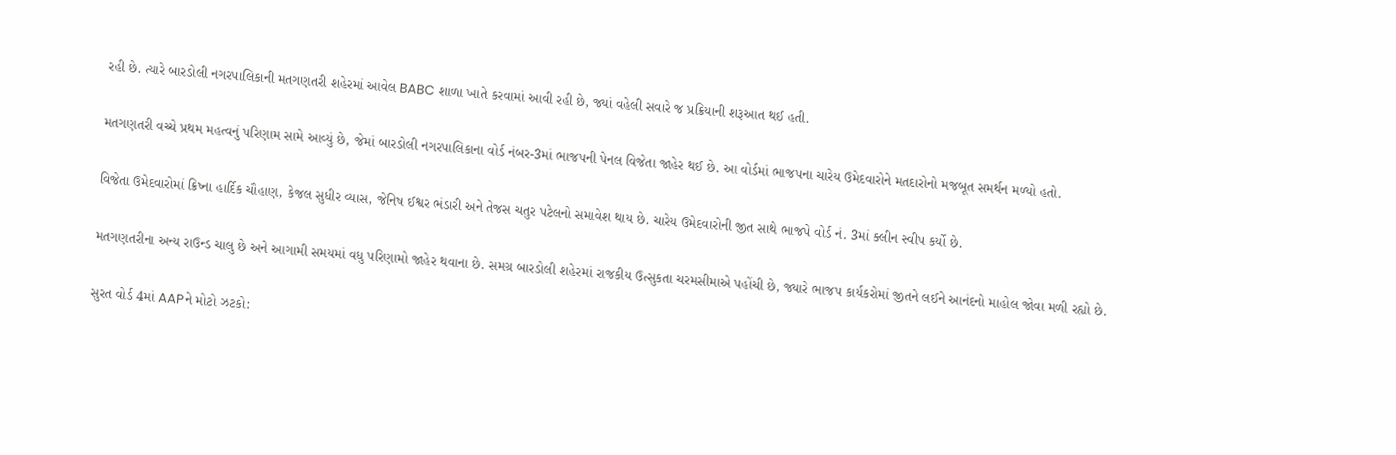રહી છે. ત્યારે બારડોલી નગરપાલિકાની મતગણતરી શહેરમાં આવેલ BABC શાળા ખાતે કરવામાં આવી રહી છે, જ્યાં વહેલી સવારે જ પ્રક્રિયાની શરૂઆત થઈ હતી.

મતગણતરી વચ્ચે પ્રથમ મહત્વનું પરિણામ સામે આવ્યું છે, જેમાં બારડોલી નગરપાલિકાના વોર્ડ નંબર-3માં ભાજપની પેનલ વિજેતા જાહેર થઈ છે. આ વોર્ડમાં ભાજપના ચારેય ઉમેદવારોને મતદારોનો મજબૂત સમર્થન મળ્યો હતો.

વિજેતા ઉમેદવારોમાં ક્રિષ્ના હાર્દિક ચૌહાણ, કેજલ સુધીર વ્યાસ, જેનિષ ઈશ્વર ભંડારી અને તેજસ ચતુર પટેલનો સમાવેશ થાય છે. ચારેય ઉમેદવારોની જીત સાથે ભાજપે વોર્ડ નં. 3માં ક્લીન સ્વીપ કર્યો છે.

મતગણતરીના અન્ય રાઉન્ડ ચાલુ છે અને આગામી સમયમાં વધુ પરિણામો જાહેર થવાના છે. સમગ્ર બારડોલી શહેરમાં રાજકીય ઉત્સુકતા ચરમસીમાએ પહોંચી છે, જ્યારે ભાજપ કાર્યકરોમાં જીતને લઈને આનંદનો માહોલ જોવા મળી રહ્યો છે.

સુરત વોર્ડ 4માં AAPને મોટો ઝટકો: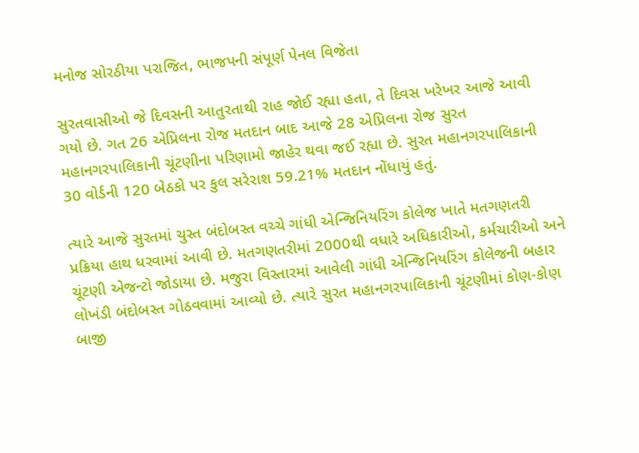મનોજ સોરઠીયા પરાજિત, ભાજપની સંપૂર્ણ પેનલ વિજેતા

સુરતવાસીઓ જે દિવસની આતુરતાથી રાહ જોઈ રહ્યા હતા, તે દિવસ ખરેખર આજે આવી ગયો છે. ગત 26 એપ્રિલના રોજ મતદાન બાદ આજે 28 એપ્રિલના રોજ સુરત મહાનગરપાલિકાની ચૂંટણીના પરિણામો જાહેર થવા જઈ રહ્યા છે. સુરત મહાનગરપાલિકાની 30 વોર્ડની 120 બેઠકો પર કુલ સરેરાશ 59.21% મતદાન નોંધાયું હતું.

ત્યારે આજે સુરતમાં ચુસ્ત બંદોબસ્ત વચ્ચે ગાંધી એન્જિનિયરિંગ કોલેજ ખાતે મતગણતરી પ્રક્રિયા હાથ ધરવામાં આવી છે. મતગણતરીમાં 2000થી વધારે અધિકારીઓ, કર્મચારીઓ અને ચૂંટણી એજન્ટો જોડાયા છે. મજુરા વિસ્તારમાં આવેલી ગાંધી એન્જિનિયરિંગ કોલેજની બહાર લોખંડી બંદોબસ્ત ગોઠવવામાં આવ્યો છે. ત્યારે સુરત મહાનગરપાલિકાની ચૂંટણીમાં કોણ-કોણ બાજી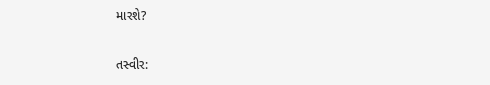મારશે?

તસ્વીર: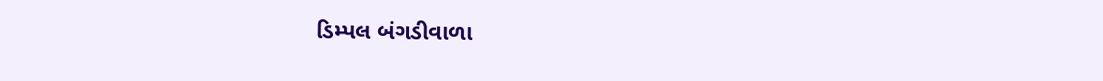ડિમ્પલ બંગડીવાળા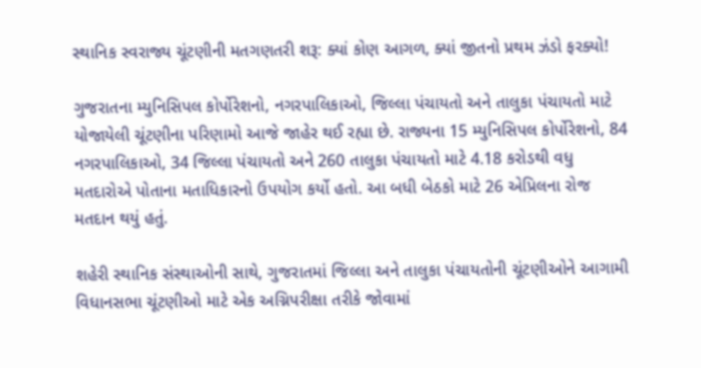સ્થાનિક સ્વરાજ્ય ચૂંટણીની મતગણતરી શરૂ: ક્યાં કોણ આગળ, ક્યાં જીતનો પ્રથમ ઝંડો ફરક્યો!

ગુજરાતના મ્યુનિસિપલ કોર્પોરેશનો, નગરપાલિકાઓ, જિલ્લા પંચાયતો અને તાલુકા પંચાયતો માટે યોજાયેલી ચૂંટણીના પરિણામો આજે જાહેર થઈ રહ્યા છે. રાજ્યના 15 મ્યુનિસિપલ કોર્પોરેશનો, 84 નગરપાલિકાઓ, 34 જિલ્લા પંચાયતો અને 260 તાલુકા પંચાયતો માટે 4.18 કરોડથી વધુ મતદારોએ પોતાના મતાધિકારનો ઉપયોગ કર્યો હતો. આ બધી બેઠકો માટે 26 એપ્રિલના રોજ મતદાન થયું હતું.

શહેરી સ્થાનિક સંસ્થાઓની સાથે, ગુજરાતમાં જિલ્લા અને તાલુકા પંચાયતોની ચૂંટણીઓને આગામી વિધાનસભા ચૂંટણીઓ માટે એક અગ્નિપરીક્ષા તરીકે જોવામાં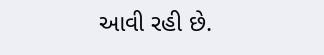આવી રહી છે.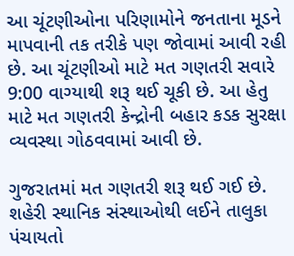આ ચૂંટણીઓના પરિણામોને જનતાના મૂડને માપવાની તક તરીકે પણ જોવામાં આવી રહી છે. આ ચૂંટણીઓ માટે મત ગણતરી સવારે 9:00 વાગ્યાથી શરૂ થઈ ચૂકી છે. આ હેતુ માટે મત ગણતરી કેન્દ્રોની બહાર કડક સુરક્ષા વ્યવસ્થા ગોઠવવામાં આવી છે.

ગુજરાતમાં મત ગણતરી શરૂ થઈ ગઈ છે. શહેરી સ્થાનિક સંસ્થાઓથી લઈને તાલુકા પંચાયતો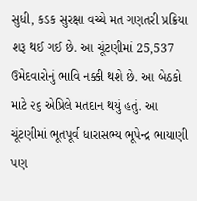સુધી, કડક સુરક્ષા વચ્ચે મત ગણતરી પ્રક્રિયા શરૂ થઈ ગઈ છે. આ ચૂંટણીમાં 25,537 ઉમેદવારોનું ભાવિ નક્કી થશે છે. આ બેઠકો માટે ૨૬ એપ્રિલે મતદાન થયું હતું. આ ચૂંટણીમાં ભૂતપૂર્વ ધારાસભ્ય ભૂપેન્દ્ર ભાયાણી પણ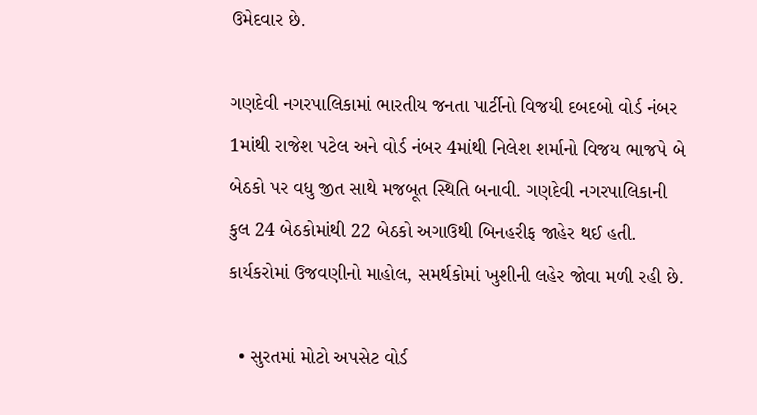ઉમેદવાર છે.

ગણદેવી નગરપાલિકામાં ભારતીય જનતા પાર્ટીનો વિજયી દબદબો વોર્ડ નંબર 1માંથી રાજેશ પટેલ અને વોર્ડ નંબર 4માંથી નિલેશ શર્માનો વિજય ભાજપે બે બેઠકો પર વધુ જીત સાથે મજબૂત સ્થિતિ બનાવી. ગણદેવી નગરપાલિકાની કુલ 24 બેઠકોમાંથી 22 બેઠકો અગાઉથી બિનહરીફ જાહેર થઈ હતી. કાર્યકરોમાં ઉજવણીનો માહોલ, સમર્થકોમાં ખુશીની લહેર જોવા મળી રહી છે.

  • સુરતમાં મોટો અપસેટ વોર્ડ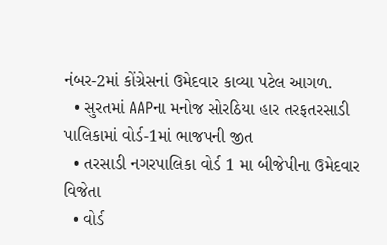નંબર-2માં કોંગ્રેસનાં ઉમેદવાર કાવ્યા પટેલ આગળ.
  • સુરતમાં AAPના મનોજ સોરઠિયા હાર તરફતરસાડી પાલિકામાં વોર્ડ-1માં ભાજપની જીત
  • તરસાડી નગરપાલિકા વોર્ડ 1 મા બીજેપીના ઉમેદવાર વિજેતા
  • વોર્ડ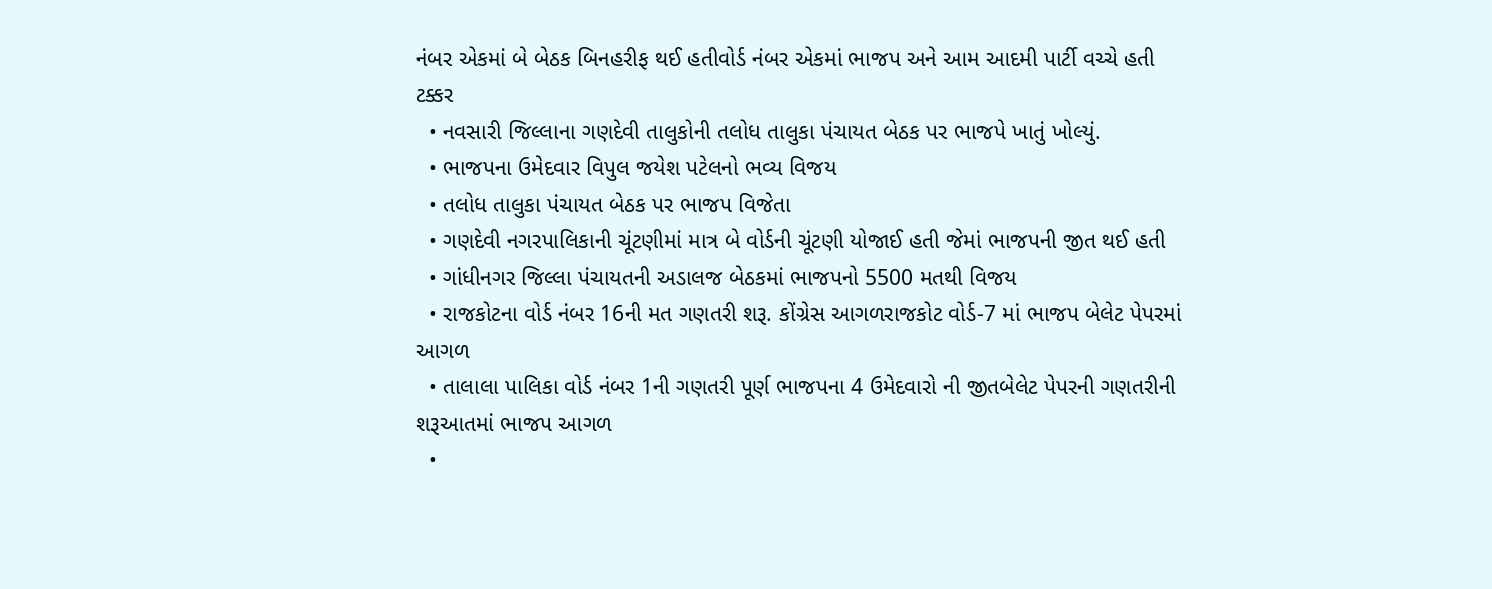નંબર એકમાં બે બેઠક બિનહરીફ થઈ હતીવોર્ડ નંબર એકમાં ભાજપ અને આમ આદમી પાર્ટી વચ્ચે હતી ટક્કર
  • નવસારી જિલ્લાના ગણદેવી તાલુકોની તલોધ તાલુકા પંચાયત બેઠક પર ભાજપે ખાતું ખોલ્યું.
  • ભાજપના ઉમેદવાર વિપુલ જયેશ પટેલનો ભવ્ય વિજય
  • તલોધ તાલુકા પંચાયત બેઠક પર ભાજપ વિજેતા
  • ગણદેવી નગરપાલિકાની ચૂંટણીમાં માત્ર બે વોર્ડની ચૂંટણી યોજાઈ હતી જેમાં ભાજપની જીત થઈ હતી
  • ગાંધીનગર જિલ્લા પંચાયતની અડાલજ બેઠકમાં ભાજપનો 5500 મતથી વિજય
  • રાજકોટના વોર્ડ નંબર 16ની મત ગણતરી શરૂ. કોંગ્રેસ આગળરાજકોટ વોર્ડ-7 માં ભાજપ બેલેટ પેપરમાં આગળ
  • તાલાલા પાલિકા વોર્ડ નંબર 1ની ગણતરી પૂર્ણ ભાજપના 4 ઉમેદવારો ની જીતબેલેટ પેપરની ગણતરીની શરૂઆતમાં ભાજપ આગળ
  •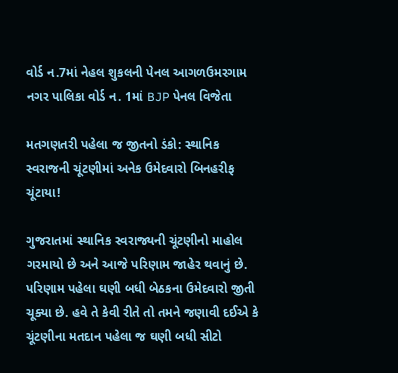વોર્ડ ન.7માં નેહલ શુકલની પેનલ આગળઉમરગામ નગર પાલિકા વોર્ડ ન. 1માં BJP પેનલ વિજેતા

મતગણતરી પહેલા જ જીતનો ડંકો: સ્થાનિક સ્વરાજની ચૂંટણીમાં અનેક ઉમેદવારો બિનહરીફ ચૂંટાયા!

ગુજરાતમાં સ્થાનિક સ્વરાજ્યની ચૂંટણીનો માહોલ ગરમાયો છે અને આજે પરિણામ જાહેર થવાનું છે. પરિણામ પહેલા ઘણી બધી બેઠકના ઉમેદવારો જીતી ચૂક્યા છે. હવે તે કેવી રીતે તો તમને જણાવી દઈએ કે ચૂંટણીના મતદાન પહેલા જ ઘણી બધી સીટો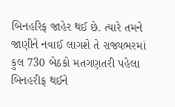બિનહરિફ જાહેર થઈ છે. ત્યારે તમને જાણીને નવાઈ લાગશે તે રાજ્યભરમાં કુલ 730 બેઠકો મતગણતરી પહેલા બિનહરીફ થઈને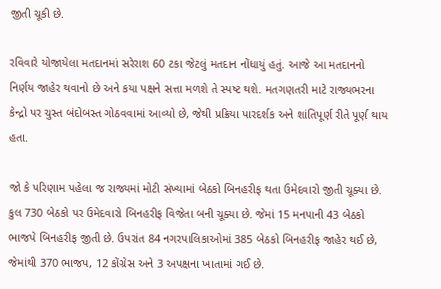જીતી ચૂકી છે.

રવિવારે યોજાયેલા મતદાનમાં સરેરાશ 60 ટકા જેટલું મતદાન નોંધાયું હતું. આજે આ મતદાનનો નિર્ણય જાહેર થવાનો છે અને કયા પક્ષને સત્તા મળશે તે સ્પષ્ટ થશે. મતગણતરી માટે રાજ્યભરના કેન્દ્રો પર ચુસ્ત બંદોબસ્ત ગોઠવવામાં આવ્યો છે, જેથી પ્રક્રિયા પારદર્શક અને શાંતિપૂર્ણ રીતે પૂર્ણ થાય હતા.

જો કે પરિણામ પહેલા જ રાજ્યમાં મોટી સંખ્યામાં બેઠકો બિનહરીફ થતા ઉમેદવારો જીતી ચૂક્યા છે. કુલ 730 બેઠકો પર ઉમેદવારો બિનહરીફ વિજેતા બની ચૂક્યા છે. જેમાં 15 મનપાની 43 બેઠકો ભાજપે બિનહરીફ જીતી છે. ઉપરાંત 84 નગરપાલિકાઓમાં 385 બેઠકો બિનહરીફ જાહેર થઈ છે, જેમાંથી 370 ભાજપ, 12 કોંગ્રેસ અને 3 અપક્ષના ખાતામાં ગઈ છે.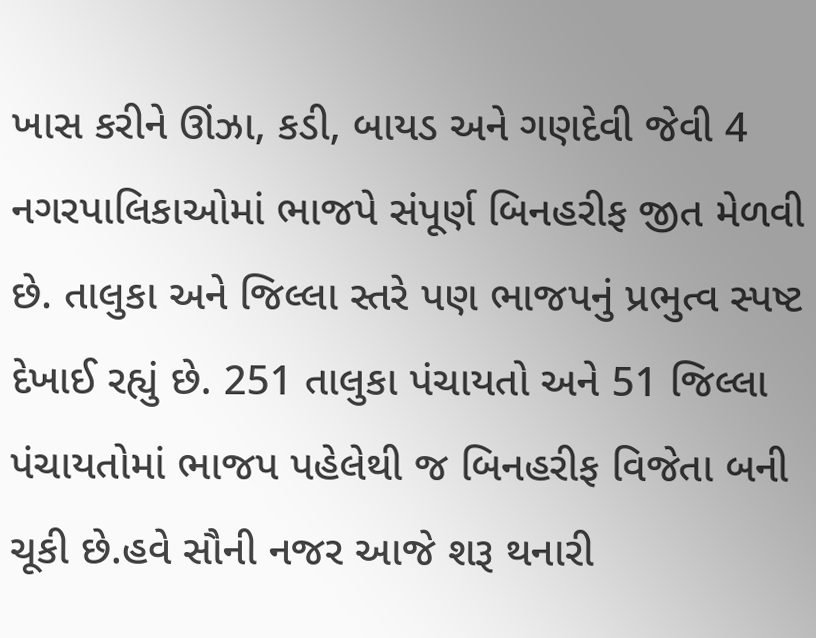ખાસ કરીને ઊંઝા, કડી, બાયડ અને ગણદેવી જેવી 4 નગરપાલિકાઓમાં ભાજપે સંપૂર્ણ બિનહરીફ જીત મેળવી છે. તાલુકા અને જિલ્લા સ્તરે પણ ભાજપનું પ્રભુત્વ સ્પષ્ટ દેખાઈ રહ્યું છે. 251 તાલુકા પંચાયતો અને 51 જિલ્લા પંચાયતોમાં ભાજપ પહેલેથી જ બિનહરીફ વિજેતા બની ચૂકી છે.હવે સૌની નજર આજે શરૂ થનારી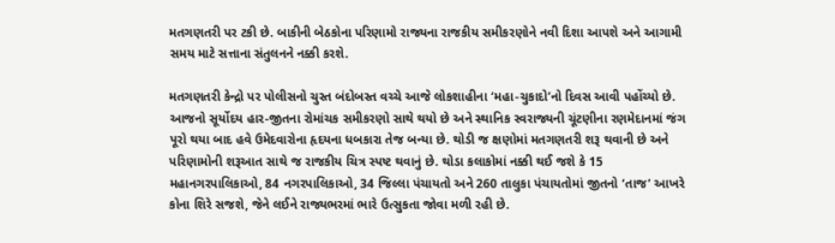મતગણતરી પર ટકી છે. બાકીની બેઠકોના પરિણામો રાજ્યના રાજકીય સમીકરણોને નવી દિશા આપશે અને આગામી સમય માટે સત્તાના સંતુલનને નક્કી કરશે.

મતગણતરી કેન્દ્રો પર પોલીસનો ચુસ્ત બંદોબસ્ત વચ્ચે આજે લોકશાહીના ‘મહા-ચુકાદો’નો દિવસ આવી પહોંચ્યો છે. આજનો સૂર્યોદય હાર-જીતના રોમાંચક સમીકરણો સાથે થયો છે અને સ્થાનિક સ્વરાજ્યની ચૂંટણીના રણમેદાનમાં જંગ પૂરો થયા બાદ હવે ઉમેદવારોના હૃદયના ધબકારા તેજ બન્યા છે. થોડી જ ક્ષણોમાં મતગણતરી શરૂ થવાની છે અને પરિણામોની શરૂઆત સાથે જ રાજકીય ચિત્ર સ્પષ્ટ થવાનું છે. થોડા કલાકોમાં નક્કી થઈ જશે કે 15 મહાનગરપાલિકાઓ, 84 નગરપાલિકાઓ, 34 જિલ્લા પંચાયતો અને 260 તાલુકા પંચાયતોમાં જીતનો ‘તાજ’ આખરે કોના શિરે સજશે, જેને લઈને રાજ્યભરમાં ભારે ઉત્સુકતા જોવા મળી રહી છે.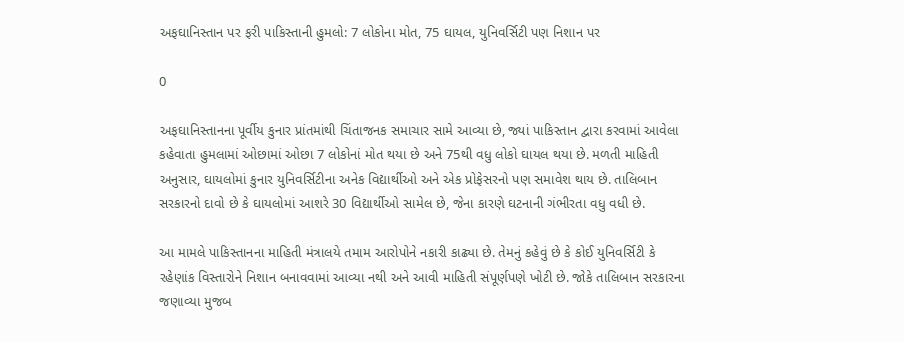અફઘાનિસ્તાન પર ફરી પાકિસ્તાની હુમલો: 7 લોકોના મોત, 75 ઘાયલ, યુનિવર્સિટી પણ નિશાન પર

0

અફઘાનિસ્તાનના પૂર્વીય કુનાર પ્રાંતમાંથી ચિંતાજનક સમાચાર સામે આવ્યા છે, જ્યાં પાકિસ્તાન દ્વારા કરવામાં આવેલા કહેવાતા હુમલામાં ઓછામાં ઓછા 7 લોકોનાં મોત થયા છે અને 75થી વધુ લોકો ઘાયલ થયા છે. મળતી માહિતી અનુસાર, ઘાયલોમાં કુનાર યુનિવર્સિટીના અનેક વિદ્યાર્થીઓ અને એક પ્રોફેસરનો પણ સમાવેશ થાય છે. તાલિબાન સરકારનો દાવો છે કે ઘાયલોમાં આશરે 30 વિદ્યાર્થીઓ સામેલ છે, જેના કારણે ઘટનાની ગંભીરતા વધુ વધી છે.

આ મામલે પાકિસ્તાનના માહિતી મંત્રાલયે તમામ આરોપોને નકારી કાઢ્યા છે. તેમનું કહેવું છે કે કોઈ યુનિવર્સિટી કે રહેણાંક વિસ્તારોને નિશાન બનાવવામાં આવ્યા નથી અને આવી માહિતી સંપૂર્ણપણે ખોટી છે. જોકે તાલિબાન સરકારના જણાવ્યા મુજબ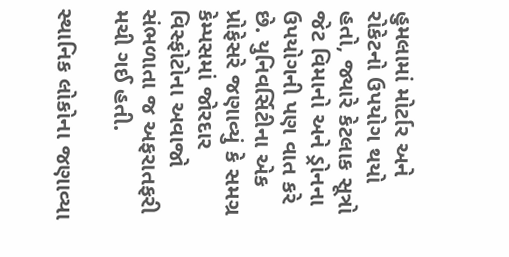હુમલામાં મોર્ટાર અને રોકેટનો ઉપયોગ થયો હતો, જ્યારે કેટલાક સૂત્રો જેટ વિમાનો અને ડ્રોનના ઉપયોગની પણ વાત કરે છે. યુનિવર્સિટીના એક પ્રોફેસરે જણાવ્યું કે સમગ્ર કેમ્પસમાં જોરદાર વિસ્ફોટોના અવાજો સંભળાતા જ અફરાતફરી મચી ગઈ હતી.

સ્થાનિક લોકોના જણાવ્યા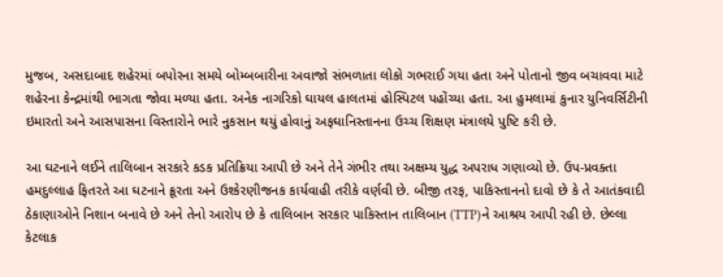મુજબ, અસદાબાદ શહેરમાં બપોરના સમયે બોમ્બબારીના અવાજો સંભળાતા લોકો ગભરાઈ ગયા હતા અને પોતાનો જીવ બચાવવા માટે શહેરના કેન્દ્રમાંથી ભાગતા જોવા મળ્યા હતા. અનેક નાગરિકો ઘાયલ હાલતમાં હોસ્પિટલ પહોંચ્યા હતા. આ હુમલામાં કુનાર યુનિવર્સિટીની ઇમારતો અને આસપાસના વિસ્તારોને ભારે નુકસાન થયું હોવાનું અફઘાનિસ્તાનના ઉચ્ચ શિક્ષણ મંત્રાલયે પુષ્ટિ કરી છે.

આ ઘટનાને લઈને તાલિબાન સરકારે કડક પ્રતિક્રિયા આપી છે અને તેને ગંભીર તથા અક્ષમ્ય યુદ્ધ અપરાધ ગણાવ્યો છે. ઉપ-પ્રવક્તા હમદુલ્લાહ ફિતરતે આ ઘટનાને ક્રૂરતા અને ઉશ્કેરણીજનક કાર્યવાહી તરીકે વર્ણવી છે. બીજી તરફ, પાકિસ્તાનનો દાવો છે કે તે આતંકવાદી ઠેકાણાઓને નિશાન બનાવે છે અને તેનો આરોપ છે કે તાલિબાન સરકાર પાકિસ્તાન તાલિબાન (TTP)ને આશ્રય આપી રહી છે. છેલ્લા કેટલાક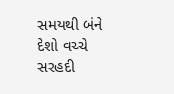સમયથી બંને દેશો વચ્ચે સરહદી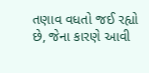તણાવ વધતો જઈ રહ્યો છે, જેના કારણે આવી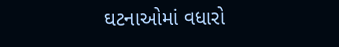ઘટનાઓમાં વધારો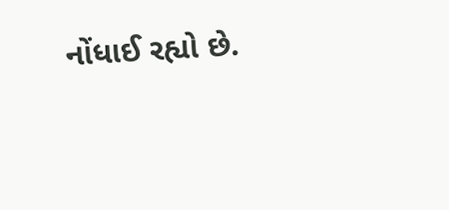નોંધાઈ રહ્યો છે.